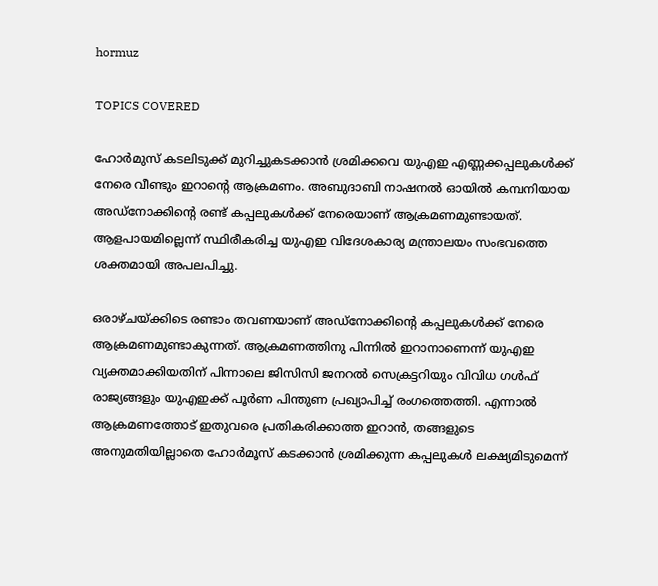hormuz

TOPICS COVERED

ഹോർമുസ് കടലിടുക്ക് മുറിച്ചുകടക്കാൻ ശ്രമിക്കവെ യുഎഇ എണ്ണക്കപ്പലുകൾക്ക് നേരെ വീണ്ടും ഇറാന്‍റെ ആക്രമണം. അബുദാബി നാഷനൽ ഓയിൽ കമ്പനിയായ അഡ്‌നോക്കിന്‍റെ രണ്ട് കപ്പലുകൾക്ക് നേരെയാണ് ആക്രമണമുണ്ടായത്. ആളപായമില്ലെന്ന് സ്ഥിരീകരിച്ച യുഎഇ വിദേശകാര്യ മന്ത്രാലയം സംഭവത്തെ ശക്തമായി അപലപിച്ചു.

ഒരാഴ്ചയ്ക്കിടെ രണ്ടാം തവണയാണ് അഡ്‌നോക്കിന്‍റെ കപ്പലുകൾക്ക് നേരെ ആക്രമണമുണ്ടാകുന്നത്. ആക്രമണത്തിനു പിന്നിൽ ഇറാനാണെന്ന് യുഎഇ വ്യക്തമാക്കിയതിന് പിന്നാലെ ജിസിസി ജനറൽ സെക്രട്ടറിയും വിവിധ ഗൾഫ് രാജ്യങ്ങളും യുഎഇക്ക് പൂർണ പിന്തുണ പ്രഖ്യാപിച്ച് രംഗത്തെത്തി. എന്നാൽ ആക്രമണത്തോട് ഇതുവരെ പ്രതികരിക്കാത്ത ഇറാൻ, തങ്ങളുടെ അനുമതിയില്ലാതെ ഹോർമൂസ് കടക്കാൻ ശ്രമിക്കുന്ന കപ്പലുകൾ ലക്ഷ്യമിടുമെന്ന്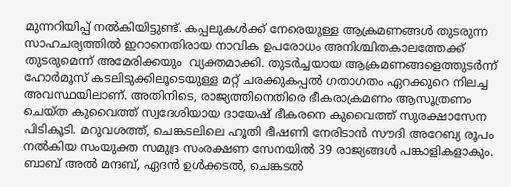മുന്നറിയിപ്പ് നൽകിയിട്ടുണ്ട്. കപ്പലുകൾക്ക് നേരെയുള്ള ആക്രമണങ്ങൾ തുടരുന്ന സാഹചര്യത്തിൽ ഇറാനെതിരായ നാവിക ഉപരോധം അനിശ്ചിതകാലത്തേക്ക് തുടരുമെന്ന് അമേരിക്കയും  വ്യക്തമാക്കി. തുടർച്ചയായ ആക്രമണങ്ങളെത്തുടർന്ന് ഹോർമൂസ് കടലിടുക്കിലൂടെയുള്ള മറ്റ് ചരക്കുകപ്പൽ ഗതാഗതം ഏറക്കുറെ നിലച്ച അവസ്ഥയിലാണ്. അതിനിടെ, രാജ്യത്തിനെതിരെ ഭീകരാക്രമണം ആസൂത്രണം ചെയ്ത കുവൈത്ത് സ്വദേശിയായ ദായേഷ് ഭീകരനെ കുവൈത്ത് സുരക്ഷാസേന പിടികൂടി. മറുവശത്ത്, ചെങ്കടലിലെ ഹൂതി ഭീഷണി നേരിടാൻ സൗദി അറേബ്യ രൂപം നൽകിയ സംയുക്ത സമുദ്ര സംരക്ഷണ സേനയിൽ 39 രാജ്യങ്ങൾ പങ്കാളികളാകും. ബാബ് അൽ മന്ദബ്, ഏദൻ ഉൾക്കടൽ, ചെങ്കടൽ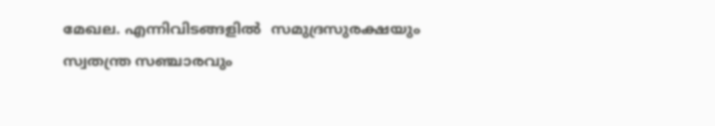മേഖല. എന്നിവിടങ്ങളിൽ  സമുദ്രസുരക്ഷയും സ്വതന്ത്ര സഞ്ചാരവും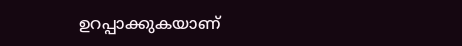ഉറപ്പാക്കുകയാണ്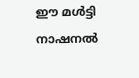ഈ മൾട്ടി നാഷനൽ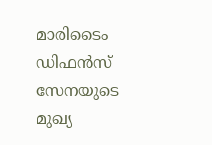മാരിടൈം ഡിഫൻസ് സേനയുടെ മുഖ്യ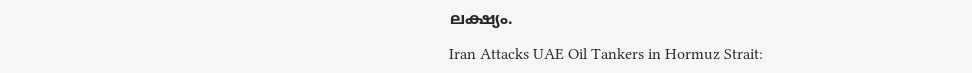ലക്ഷ്യം.

Iran Attacks UAE Oil Tankers in Hormuz Strait: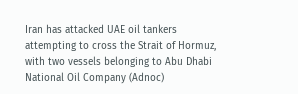Iran has attacked UAE oil tankers attempting to cross the Strait of Hormuz, with two vessels belonging to Abu Dhabi National Oil Company (Adnoc)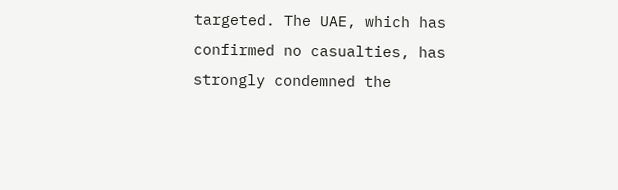targeted. The UAE, which has confirmed no casualties, has strongly condemned the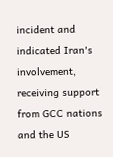incident and indicated Iran's involvement, receiving support from GCC nations and the US